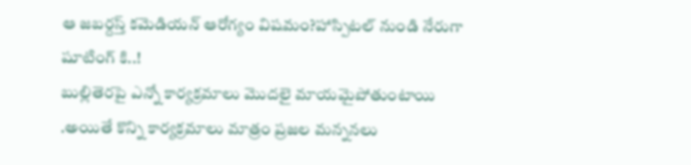ఆ జబర్దస్త్ కమెడియన్ ఆరోగ్యం విషమం?హాస్పిటల్ నుండి నేరుగా షూటింగ్ కి..!
బుల్లితెరపై ఎన్నో కార్యక్రమాలు మొదలై మాయమైపోతుంటాయి .అయితే కొన్ని కార్యక్రమాలు మాత్రం ప్రజల మన్ననలు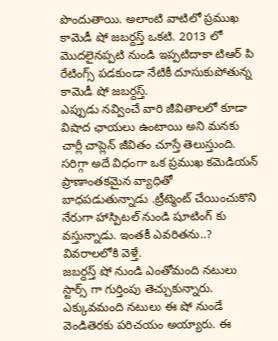పొందుతాయి. అలాంటి వాటిలో ప్రముఖ కామెడీ షో జబర్దస్త్ ఒకటి. 2013 లో మొదలైనప్పటి నుండి ఇప్పటిదాకా టిఆర్ పి రేటింగ్స్ పడకుండా నేటికీ దూసుకుపోతున్న కామెడీ షో జబర్దస్త్.
ఎప్పుడు నవ్వించే వారి జీవితాలలో కూడా విషాద ఛాయలు ఉంటాయి అని మనకు చార్లీ చాప్లెన్ జీవితం చూస్తే తెలుస్తుంది. సరిగ్గా అదే విధంగా ఒక ప్రముఖ కమెడియన్ ప్రాణాంతకమైన వ్యాధితో బాధపడుతున్నాడు .ట్రీట్మెంట్ చేయించుకొని నేరుగా హాస్పిటల్ నుండి షూటింగ్ కు వస్తున్నాడు. ఇంతకీ ఎవరితను..? వివరాలలోకి వెళ్తే.
జబర్దస్త్ షో నుండి ఎంతోమంది నటులు స్టార్స్ గా గుర్తింపు తెచ్చుకున్నారు. ఎక్కువమంది నటులు ఈ షో నుండే వెండితెరకు పరిచయం అయ్యారు. ఈ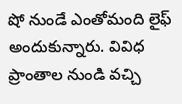షో నుండే ఎంతోమంది లైఫ్ అందుకున్నారు. వివిధ ప్రాంతాల నుండి వచ్చి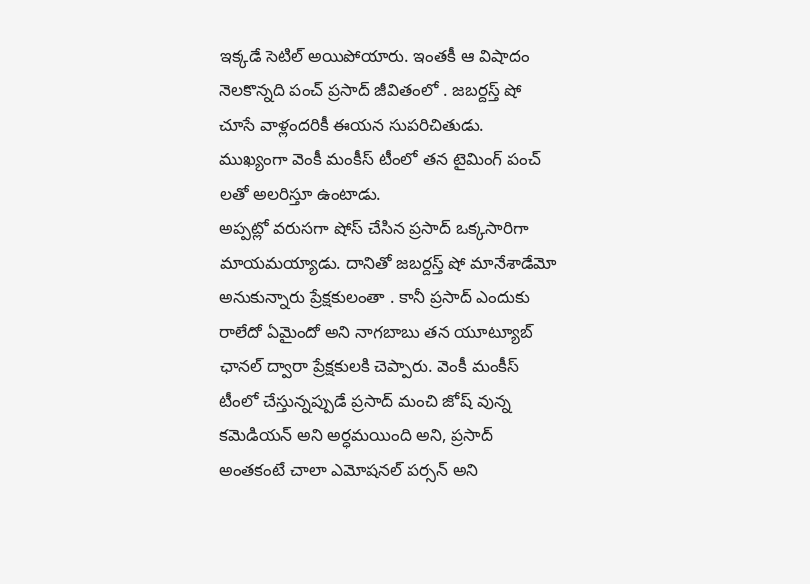ఇక్కడే సెటిల్ అయిపోయారు. ఇంతకీ ఆ విషాదం నెలకొన్నది పంచ్ ప్రసాద్ జీవితంలో . జబర్దస్త్ షో చూసే వాళ్లందరికీ ఈయన సుపరిచితుడు. ముఖ్యంగా వెంకీ మంకీస్ టీంలో తన టైమింగ్ పంచ్ లతో అలరిస్తూ ఉంటాడు.
అప్పట్లో వరుసగా షోస్ చేసిన ప్రసాద్ ఒక్కసారిగా మాయమయ్యాడు. దానితో జబర్దస్త్ షో మానేశాడేమో అనుకున్నారు ప్రేక్షకులంతా . కానీ ప్రసాద్ ఎందుకు రాలేదో ఏమైందో అని నాగబాబు తన యూట్యూబ్ ఛానల్ ద్వారా ప్రేక్షకులకి చెప్పారు. వెంకీ మంకీస్ టీంలో చేస్తున్నప్పుడే ప్రసాద్ మంచి జోష్ వున్న కమెడియన్ అని అర్ధమయింది అని, ప్రసాద్ అంతకంటే చాలా ఎమోషనల్ పర్సన్ అని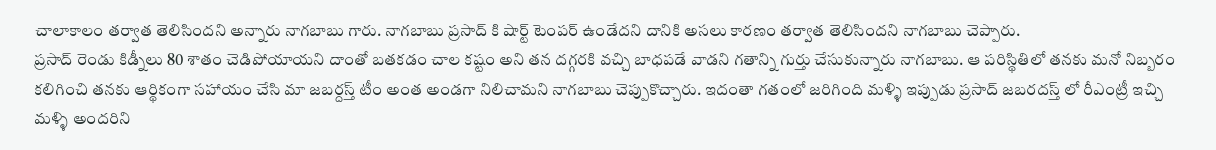చాలాకాలం తర్వాత తెలిసిందని అన్నారు నాగబాబు గారు. నాగబాబు ప్రసాద్ కి షార్ట్ టెంపర్ ఉండేదని దానికి అసలు కారణం తర్వాత తెలిసిందని నాగబాబు చెప్పారు.
ప్రసాద్ రెండు కిడ్నీలు 80 శాతం చెడిపోయాయని దాంతో బతకడం చాల కష్టం అని తన దగ్గరకి వచ్చి బాధపడే వాడని గతాన్ని గుర్తు చేసుకున్నారు నాగబాబు. ఆ పరిస్థితిలో తనకు మనో నిబ్బరం కలిగించి తనకు ఆర్థికంగా సహాయం చేసి మా జబర్దస్త్ టీం అంత అండగా నిలిచామని నాగబాబు చెప్పుకొచ్చారు. ఇదంతా గతంలో జరిగింది మళ్ళి ఇప్పుడు ప్రసాద్ జబరదస్త్ లో రీఎంట్రీ ఇచ్చి మళ్ళి అందరిని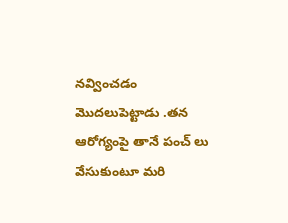నవ్వించడం మొదలుపెట్టాడు .తన ఆరోగ్యంపై తానే పంచ్ లు వేసుకుంటూ మరి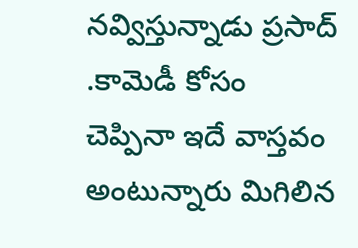నవ్విస్తున్నాడు ప్రసాద్ .కామెడీ కోసం చెప్పినా ఇదే వాస్తవం అంటున్నారు మిగిలిన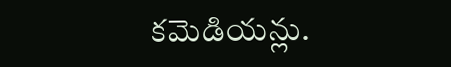కమెడియన్లు.